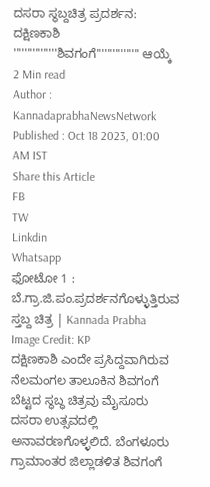ದಸರಾ ಸ್ಥಬ್ದಚಿತ್ರ ಪ್ರದರ್ಶನ: ದಕ್ಷಿಣಕಾಶಿ ''''''''''''''''ಶಿವಗಂಗೆ'''''''''''''''' ಆಯ್ಕೆ
2 Min read
Author : KannadaprabhaNewsNetwork
Published : Oct 18 2023, 01:00 AM IST
Share this Article
FB
TW
Linkdin
Whatsapp
ಫೋಟೋ 1 : ಬೆ.ಗ್ರಾ.ಜಿ.ಪಂ.ಪ್ರದರ್ಶನಗೊಳ್ಳುತ್ತಿರುವ ಸ್ತಬ್ದ ಚಿತ್ರ | Kannada Prabha
Image Credit: KP
ದಕ್ಷಿಣಕಾಶಿ ಎಂದೇ ಪ್ರಸಿದ್ದವಾಗಿರುವ ನೆಲಮಂಗಲ ತಾಲೂಕಿನ ಶಿವಗಂಗೆ ಬೆಟ್ಟದ ಸ್ಥಬ್ಧ ಚಿತ್ರವು ಮೈಸೂರು ದಸರಾ ಉತ್ಸವದಲ್ಲಿ ಅನಾವರಣಗೊಳ್ಳಲಿದೆ. ಬೆಂಗಳೂರು ಗ್ರಾಮಾಂತರ ಜಿಲ್ಲಾಡಳಿತ ಶಿವಗಂಗೆ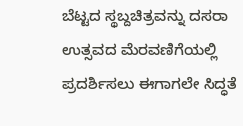ಬೆಟ್ಟದ ಸ್ಥಬ್ದಚಿತ್ರವನ್ನು ದಸರಾ ಉತ್ಸವದ ಮೆರವಣಿಗೆಯಲ್ಲಿ ಪ್ರದರ್ಶಿಸಲು ಈಗಾಗಲೇ ಸಿದ್ಧತೆ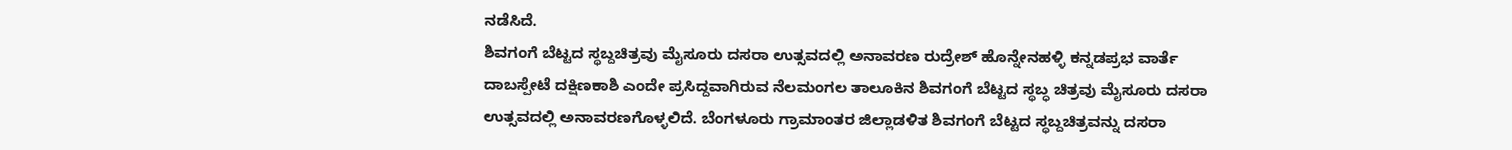ನಡೆಸಿದೆ.
ಶಿವಗಂಗೆ ಬೆಟ್ಟದ ಸ್ಥಬ್ದಚಿತ್ರವು ಮೈಸೂರು ದಸರಾ ಉತ್ಸವದಲ್ಲಿ ಅನಾವರಣ ರುದ್ರೇಶ್ ಹೊನ್ನೇನಹಳ್ಳಿ ಕನ್ನಡಪ್ರಭ ವಾರ್ತೆ ದಾಬಸ್ಪೇಟೆ ದಕ್ಷಿಣಕಾಶಿ ಎಂದೇ ಪ್ರಸಿದ್ದವಾಗಿರುವ ನೆಲಮಂಗಲ ತಾಲೂಕಿನ ಶಿವಗಂಗೆ ಬೆಟ್ಟದ ಸ್ಥಬ್ಧ ಚಿತ್ರವು ಮೈಸೂರು ದಸರಾ ಉತ್ಸವದಲ್ಲಿ ಅನಾವರಣಗೊಳ್ಳಲಿದೆ. ಬೆಂಗಳೂರು ಗ್ರಾಮಾಂತರ ಜಿಲ್ಲಾಡಳಿತ ಶಿವಗಂಗೆ ಬೆಟ್ಟದ ಸ್ಥಬ್ದಚಿತ್ರವನ್ನು ದಸರಾ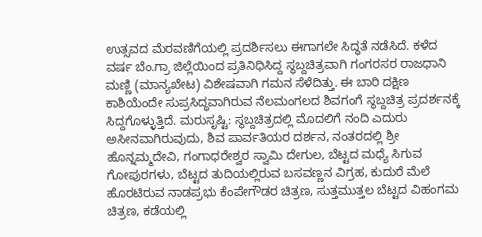ಉತ್ಸವದ ಮೆರವಣಿಗೆಯಲ್ಲಿ ಪ್ರದರ್ಶಿಸಲು ಈಗಾಗಲೇ ಸಿದ್ಧತೆ ನಡೆಸಿದೆ. ಕಳೆದ ವರ್ಷ ಬೆಂ.ಗ್ರಾ ಜಿಲ್ಲೆಯಿಂದ ಪ್ರತಿನಿಧಿಸಿದ್ದ ಸ್ಥಬ್ದಚಿತ್ರವಾಗಿ ಗಂಗರಸರ ರಾಜಧಾನಿ ಮಣ್ಣಿ (ಮಾನ್ಯಖೇಟ) ವಿಶೇಷವಾಗಿ ಗಮನ ಸೆಳೆದಿತ್ತು. ಈ ಬಾರಿ ದಕ್ಷಿಣ ಕಾಶಿಯೆಂದೇ ಸುಪ್ರಸಿದ್ಧವಾಗಿರುವ ನೆಲಮಂಗಲದ ಶಿವಗಂಗೆ ಸ್ಥಬ್ದಚಿತ್ರ ಪ್ರದರ್ಶನಕ್ಕೆ ಸಿದ್ದಗೊಳ್ಳುತ್ತಿದೆ. ಮರುಸೃಷ್ಟಿ: ಸ್ಥಬ್ದಚಿತ್ರದಲ್ಲಿ ಮೊದಲಿಗೆ ನಂದಿ ಎದುರು ಅಸೀನವಾಗಿರುವುದು, ಶಿವ ಪಾರ್ವತಿಯರ ದರ್ಶನ, ನಂತರದಲ್ಲಿ ಶ್ರೀ ಹೊನ್ನಮ್ಮದೇವಿ, ಗಂಗಾಧರೇಶ್ವರ ಸ್ವಾಮಿ ದೇಗುಲ, ಬೆಟ್ಟದ ಮಧ್ಯೆ ಸಿಗುವ ಗೋಪುರಗಳು, ಬೆಟ್ಟದ ತುದಿಯಲ್ಲಿರುವ ಬಸವಣ್ಣನ ವಿಗ್ರಹ, ಕುದುರೆ ಮೆಲೆ ಹೊರಟಿರುವ ನಾಡಪ್ರಭು ಕೆಂಪೇಗೌಡರ ಚಿತ್ರಣ, ಸುತ್ತಮುತ್ತಲ ಬೆಟ್ಟದ ವಿಹಂಗಮ ಚಿತ್ರಣ, ಕಡೆಯಲ್ಲಿ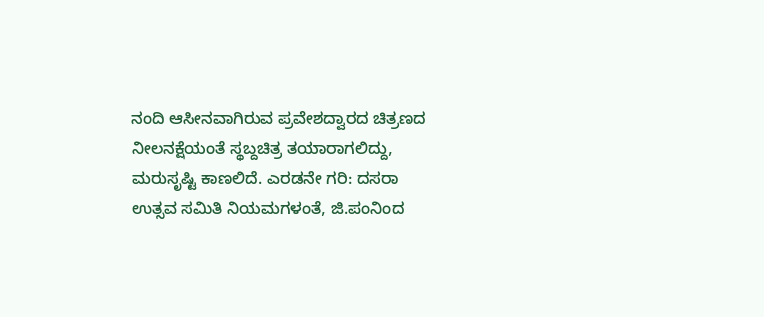ನಂದಿ ಆಸೀನವಾಗಿರುವ ಪ್ರವೇಶದ್ವಾರದ ಚಿತ್ರಣದ ನೀಲನಕ್ಷೆಯಂತೆ ಸ್ಥಬ್ದಚಿತ್ರ ತಯಾರಾಗಲಿದ್ದು, ಮರುಸೃಷ್ಟಿ ಕಾಣಲಿದೆ. ಎರಡನೇ ಗರಿ: ದಸರಾ ಉತ್ಸವ ಸಮಿತಿ ನಿಯಮಗಳಂತೆ, ಜಿ.ಪಂನಿಂದ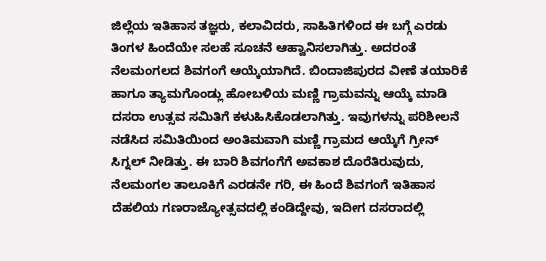ಜಿಲ್ಲೆಯ ಇತಿಹಾಸ ತಜ್ಞರು, ಕಲಾವಿದರು, ಸಾಹಿತಿಗಳಿಂದ ಈ ಬಗ್ಗೆ ಎರಡು ತಿಂಗಳ ಹಿಂದೆಯೇ ಸಲಹೆ ಸೂಚನೆ ಆಹ್ವಾನಿಸಲಾಗಿತ್ತು. ಅದರಂತೆ ನೆಲಮಂಗಲದ ಶಿವಗಂಗೆ ಆಯ್ಕೆಯಾಗಿದೆ. ಬಿಂದಾಜಿಪುರದ ವೀಣೆ ತಯಾರಿಕೆ ಹಾಗೂ ತ್ಯಾಮಗೊಂಡ್ಲು ಹೋಬಳಿಯ ಮಣ್ಣಿ ಗ್ರಾಮವನ್ನು ಆಯ್ಕೆ ಮಾಡಿ ದಸರಾ ಉತ್ಸವ ಸಮಿತಿಗೆ ಕಳುಹಿಸಿಕೊಡಲಾಗಿತ್ತು. ಇವುಗಳನ್ನು ಪರಿಶೀಲನೆ ನಡೆಸಿದ ಸಮಿತಿಯಿಂದ ಅಂತಿಮವಾಗಿ ಮಣ್ಣಿ ಗ್ರಾಮದ ಆಯ್ಕೆಗೆ ಗ್ರೀನ್ ಸಿಗ್ನಲ್ ನೀಡಿತ್ತು. ಈ ಬಾರಿ ಶಿವಗಂಗೆಗೆ ಅವಕಾಶ ದೊರೆತಿರುವುದು, ನೆಲಮಂಗಲ ತಾಲೂಕಿಗೆ ಎರಡನೇ ಗರಿ, ಈ ಹಿಂದೆ ಶಿವಗಂಗೆ ಇತಿಹಾಸ ದೆಹಲಿಯ ಗಣರಾಜ್ಯೋತ್ಸವದಲ್ಲಿ ಕಂಡಿದ್ದೇವು, ಇದೀಗ ದಸರಾದಲ್ಲಿ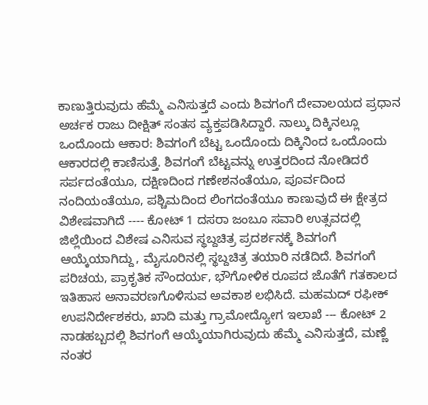ಕಾಣುತ್ತಿರುವುದು ಹೆಮ್ಮೆ ಎನಿಸುತ್ತದೆ ಎಂದು ಶಿವಗಂಗೆ ದೇವಾಲಯದ ಪ್ರಧಾನ ಅರ್ಚಕ ರಾಜು ದೀಕ್ಷಿತ್ ಸಂತಸ ವ್ಯಕ್ತಪಡಿಸಿದ್ದಾರೆ. ನಾಲ್ಕು ದಿಕ್ಕಿನಲ್ಲೂ ಒಂದೊಂದು ಆಕಾರ: ಶಿವಗಂಗೆ ಬೆಟ್ಟ ಒಂದೊಂದು ದಿಕ್ಕಿನಿಂದ ಒಂದೊಂದು ಆಕಾರದಲ್ಲಿ ಕಾಣಿಸುತ್ತೆ. ಶಿವಗಂಗೆ ಬೆಟ್ಟವನ್ನು ಉತ್ತರದಿಂದ ನೋಡಿದರೆ ಸರ್ಪದಂತೆಯೂ, ದಕ್ಷಿಣದಿಂದ ಗಣೇಶನಂತೆಯೂ, ಪೂರ್ವದಿಂದ ನಂದಿಯಂತೆಯೂ, ಪಶ್ಚಿಮದಿಂದ ಲಿಂಗದಂತೆಯೂ ಕಾಣುವುದೆ ಈ ಕ್ಷೇತ್ರದ ವಿಶೇಷವಾಗಿದೆ ---- ಕೋಟ್ 1 ದಸರಾ ಜಂಬೂ ಸವಾರಿ ಉತ್ಸವದಲ್ಲಿ ಜಿಲ್ಲೆಯಿಂದ ವಿಶೇಷ ಎನಿಸುವ ಸ್ಥಬ್ದಚಿತ್ರ ಪ್ರದರ್ಶನಕ್ಕೆ ಶಿವಗಂಗೆ ಆಯ್ಕೆಯಾಗಿದ್ದು, ಮೈಸೂರಿನಲ್ಲಿ ಸ್ಥಬ್ದಚಿತ್ರ ತಯಾರಿ ನಡೆದಿದೆ. ಶಿವಗಂಗೆ ಪರಿಚಯ, ಪ್ರಾಕೃತಿಕ ಸೌಂದರ್ಯ, ಭೌಗೋಳಿಕ ರೂಪದ ಜೊತೆಗೆ ಗತಕಾಲದ ಇತಿಹಾಸ ಅನಾವರಣಗೊಳಿಸುವ ಅವಕಾಶ ಲಭಿಸಿದೆ. ಮಹಮದ್ ರಫೀಕ್ ಉಪನಿರ್ದೇಶಕರು, ಖಾದಿ ಮತ್ತು ಗ್ರಾಮೋದ್ಯೋಗ ಇಲಾಖೆ --- ಕೋಟ್ 2 ನಾಡಹಬ್ಬದಲ್ಲಿ ಶಿವಗಂಗೆ ಆಯ್ಕೆಯಾಗಿರುವುದು ಹೆಮ್ಮೆ ಎನಿಸುತ್ತದೆ, ಮಣ್ಣೆ ನಂತರ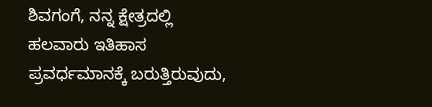ಶಿವಗಂಗೆ, ನನ್ನ ಕ್ಷೇತ್ರದಲ್ಲಿ ಹಲವಾರು ಇತಿಹಾಸ ಪ್ರವರ್ಧಮಾನಕ್ಕೆ ಬರುತ್ತಿರುವುದು,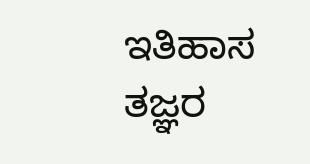ಇತಿಹಾಸ ತಜ್ಞರ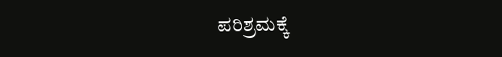ಪರಿಶ್ರಮಕ್ಕೆ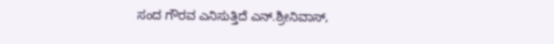ಸಂದ ಗೌರವ ಎನಿಸುತ್ತಿದೆ ಎನ್.ಶ್ರೀನಿವಾಸ್,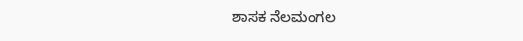ಶಾಸಕ ನೆಲಮಂಗಲ